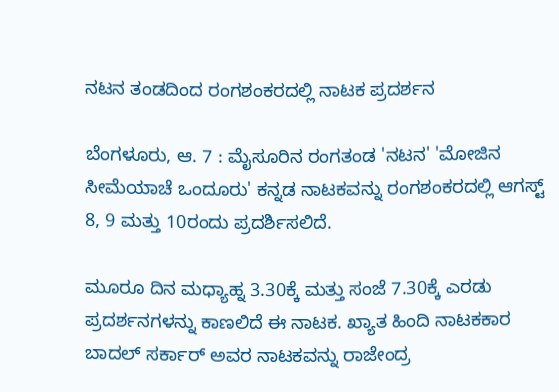ನಟನ ತಂಡದಿಂದ ರಂಗಶಂಕರದಲ್ಲಿ ನಾಟಕ ಪ್ರದರ್ಶನ

ಬೆಂಗಳೂರು, ಆ. 7 : ಮೈಸೂರಿನ ರಂಗತಂಡ 'ನಟನ' 'ಮೋಜಿನ ಸೀಮೆಯಾಚೆ ಒಂದೂರು' ಕನ್ನಡ ನಾಟಕವನ್ನು ರಂಗಶಂಕರದಲ್ಲಿ ಆಗಸ್ಟ್ 8, 9 ಮತ್ತು 10ರಂದು ಪ್ರದರ್ಶಿಸಲಿದೆ.

ಮೂರೂ ದಿನ ಮಧ್ಯಾಹ್ನ 3.30ಕ್ಕೆ ಮತ್ತು ಸಂಜೆ 7.30ಕ್ಕೆ ಎರಡು ಪ್ರದರ್ಶನಗಳನ್ನು ಕಾಣಲಿದೆ ಈ ನಾಟಕ. ಖ್ಯಾತ ಹಿಂದಿ ನಾಟಕಕಾರ ಬಾದಲ್ ಸರ್ಕಾರ್ ಅವರ ನಾಟಕವನ್ನು ರಾಜೇಂದ್ರ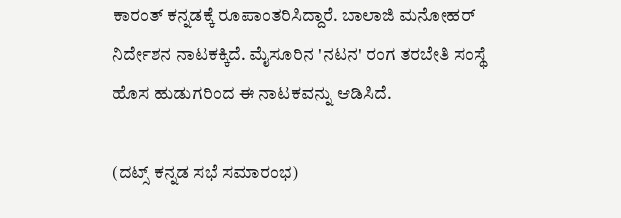ಕಾರಂತ್ ಕನ್ನಡಕ್ಕೆ ರೂಪಾಂತರಿಸಿದ್ದಾರೆ. ಬಾಲಾಜಿ ಮನೋಹರ್ ನಿರ್ದೇಶನ ನಾಟಕಕ್ಕಿದೆ. ಮೈಸೂರಿನ 'ನಟನ' ರಂಗ ತರಬೇತಿ ಸಂಸ್ಥೆ ಹೊಸ ಹುಡುಗರಿಂದ ಈ ನಾಟಕವನ್ನು ಆಡಿಸಿದೆ.

(ದಟ್ಸ್ ಕನ್ನಡ ಸಭೆ ಸಮಾರಂಭ)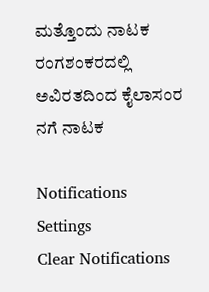ಮತ್ತೊಂದು ನಾಟಕ
ರಂಗಶಂಕರದಲ್ಲಿ ಅವಿರತದಿಂದ ಕೈಲಾಸಂರ ನಗೆ ನಾಟಕ

Notifications
Settings
Clear Notifications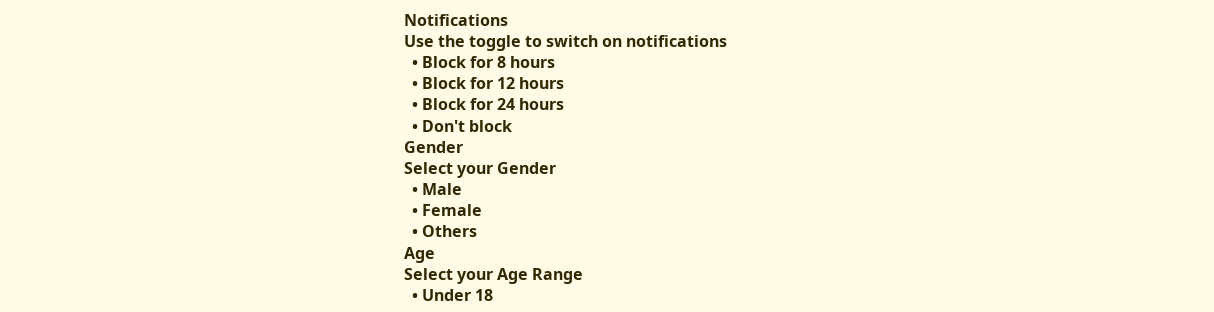Notifications
Use the toggle to switch on notifications
  • Block for 8 hours
  • Block for 12 hours
  • Block for 24 hours
  • Don't block
Gender
Select your Gender
  • Male
  • Female
  • Others
Age
Select your Age Range
  • Under 18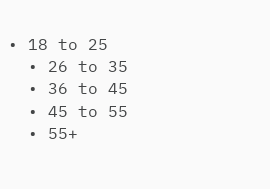• 18 to 25
  • 26 to 35
  • 36 to 45
  • 45 to 55
  • 55+